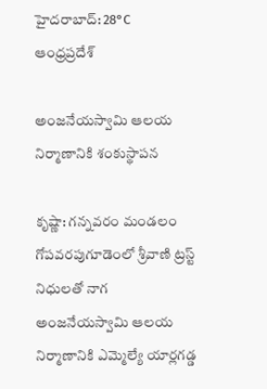హైదరాబాద్: 28°C
ఆంధ్రప్రదేశ్

అంజనేయస్వామి ఆలయ నిర్మాణానికి శంకుస్థాపన

కృష్ణా: గన్నవరం మండలం గోపవరపుగూడెంలో శ్రీవాణి ట్రస్ట్ నిధులతో నాగ అంజనేయస్వామి ఆలయ నిర్మాణానికి ఎమ్మెల్యే యార్లగడ్డ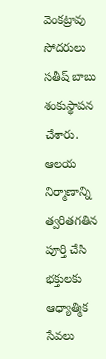వెంకట్రావు సోదరులు సతీష్ బాబు శంకుస్థాపన చేశారు. ఆలయ నిర్మాణాన్ని త్వరితగతిన పూర్తి చేసి భక్తులకు ఆధ్యాత్మిక సేవలు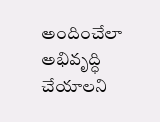అందించేలా అభివృద్ధి చేయాలని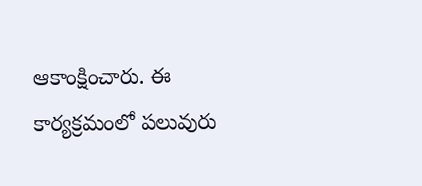ఆకాంక్షించారు. ఈ కార్యక్రమంలో పలువురు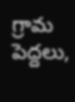గ్రామ పెద్దలు,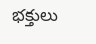భక్తులు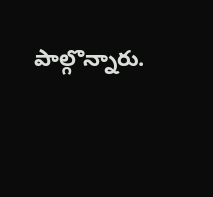పాల్గొన్నారు.